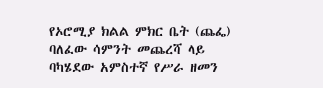የኦሮሚያ ክልል ምክር ቤት (ጨፌ) ባለፈው ሳምንት መጨረሻ ላይ ባካሄደው አምስተኛ የሥራ ዘመን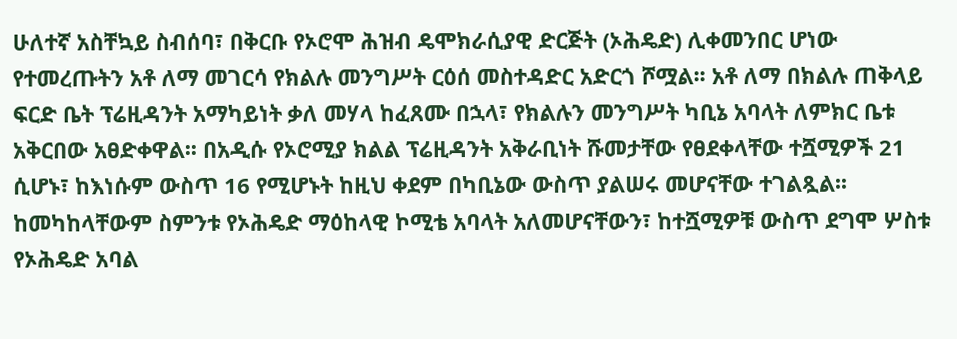ሁለተኛ አስቸኳይ ስብሰባ፣ በቅርቡ የኦሮሞ ሕዝብ ዴሞክራሲያዊ ድርጅት (ኦሕዴድ) ሊቀመንበር ሆነው የተመረጡትን አቶ ለማ መገርሳ የክልሉ መንግሥት ርዕሰ መስተዳድር አድርጎ ሾሟል፡፡ አቶ ለማ በክልሉ ጠቅላይ ፍርድ ቤት ፕሬዚዳንት አማካይነት ቃለ መሃላ ከፈጸሙ በኋላ፣ የክልሉን መንግሥት ካቢኔ አባላት ለምክር ቤቱ አቅርበው አፀድቀዋል፡፡ በአዲሱ የኦሮሚያ ክልል ፕሬዚዳንት አቅራቢነት ሹመታቸው የፀደቀላቸው ተሿሚዎች 21 ሲሆኑ፣ ከእነሱም ውስጥ 16 የሚሆኑት ከዚህ ቀደም በካቢኔው ውስጥ ያልሠሩ መሆናቸው ተገልጿል፡፡ ከመካከላቸውም ስምንቱ የኦሕዴድ ማዕከላዊ ኮሚቴ አባላት አለመሆናቸውን፣ ከተሿሚዎቹ ውስጥ ደግሞ ሦስቱ የኦሕዴድ አባል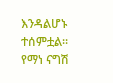እንዳልሆኑ ተሰምቷል፡፡ የማነ ናግሽ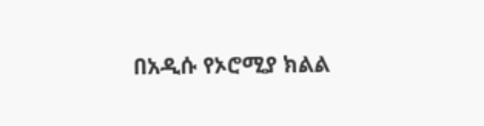በአዲሱ የኦሮሚያ ክልል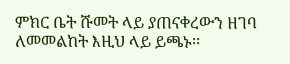ምክር ቤት ሹመት ላይ ያጠናቀረውን ዘገባ ለመመልከት እዚህ ላይ ይጫኑ፡፡